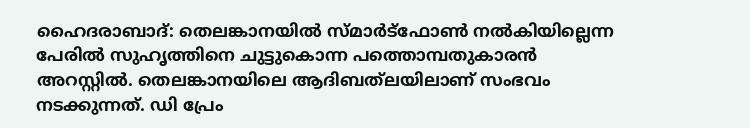ഹൈദരാബാദ്: തെലങ്കാനയില്‍ സ്മാര്‍ട്‌ഫോണ്‍ നല്‍കിയില്ലെന്ന പേരില്‍ സുഹൃത്തിനെ ചുട്ടുകൊന്ന പത്തൊമ്പതുകാരന്‍ അറസ്റ്റില്‍. തെലങ്കാനയിലെ ആദിബത്‌ലയിലാണ് സംഭവം നടക്കുന്നത്. ഡി പ്രേം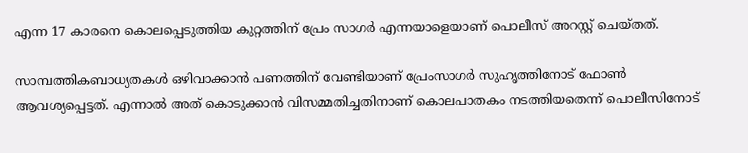എന്ന 17 കാരനെ കൊലപ്പെടുത്തിയ കുറ്റത്തിന് പ്രേം സാഗര്‍ എന്നയാളെയാണ് പൊലീസ് അറസ്റ്റ് ചെയ്തത്.

സാമ്പത്തികബാധ്യതകള്‍ ഒഴിവാക്കാന്‍ പണത്തിന് വേണ്ടിയാണ് പ്രേംസാഗര്‍ സുഹൃത്തിനോട് ഫോണ്‍ ആവശ്യപ്പെട്ടത്. എന്നാല്‍ അത് കൊടുക്കാന്‍ വിസമ്മതിച്ചതിനാണ് കൊലപാതകം നടത്തിയതെന്ന് പൊലീസിനോട്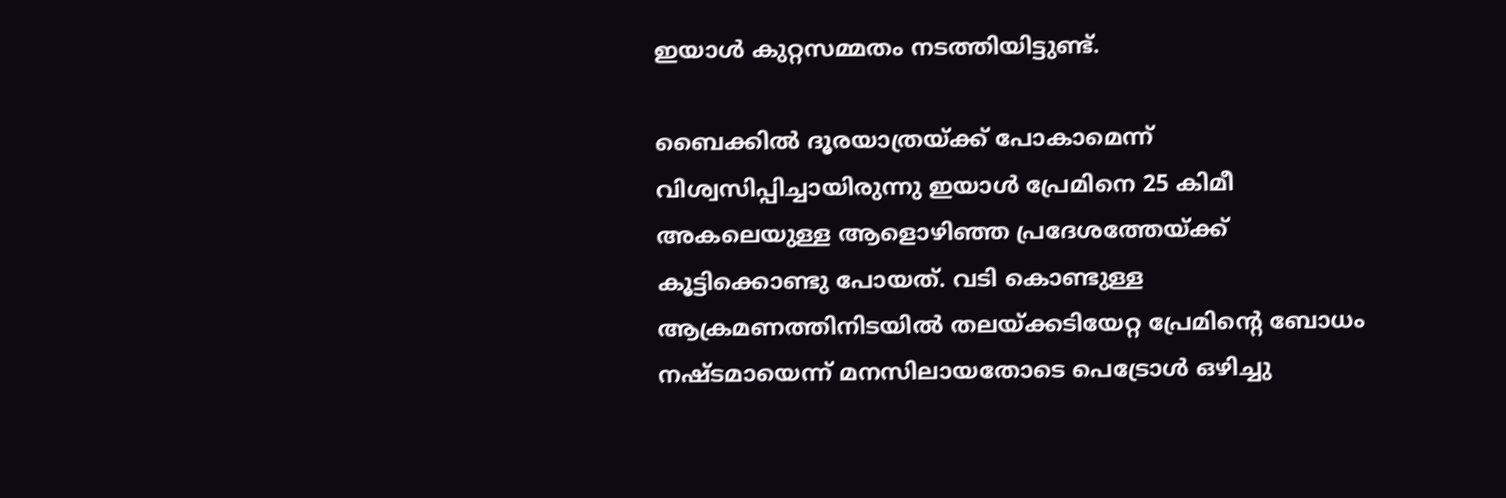ഇയാള്‍ കുറ്റസമ്മതം നടത്തിയിട്ടുണ്ട്.

ബൈക്കില്‍ ദൂരയാത്രയ്ക്ക് പോകാമെന്ന് വിശ്വസിപ്പിച്ചായിരുന്നു ഇയാള്‍ പ്രേമിനെ 25 കിമീ അകലെയുള്ള ആളൊഴിഞ്ഞ പ്രദേശത്തേയ്ക്ക് കൂട്ടിക്കൊണ്ടു പോയത്. വടി കൊണ്ടുള്ള ആക്രമണത്തിനിടയില്‍ തലയ്ക്കടിയേറ്റ പ്രേമിന്റെ ബോധം നഷ്ടമായെന്ന് മനസിലായതോടെ പെട്രോള്‍ ഒഴിച്ചു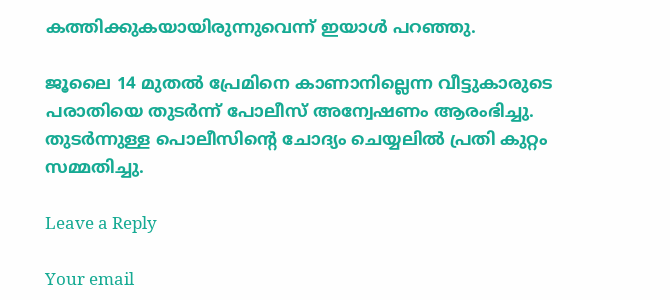കത്തിക്കുകയായിരുന്നുവെന്ന് ഇയാള്‍ പറഞ്ഞു.

ജൂലൈ 14 മുതല്‍ പ്രേമിനെ കാണാനില്ലെന്ന വീട്ടുകാരുടെ പരാതിയെ തുടര്‍ന്ന് പോലീസ് അന്വേഷണം ആരംഭിച്ചു. തുടര്‍ന്നുള്ള പൊലീസിന്റെ ചോദ്യം ചെയ്യലില്‍ പ്രതി കുറ്റം സമ്മതിച്ചു.

Leave a Reply

Your email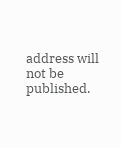address will not be published.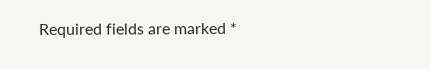Required fields are marked *